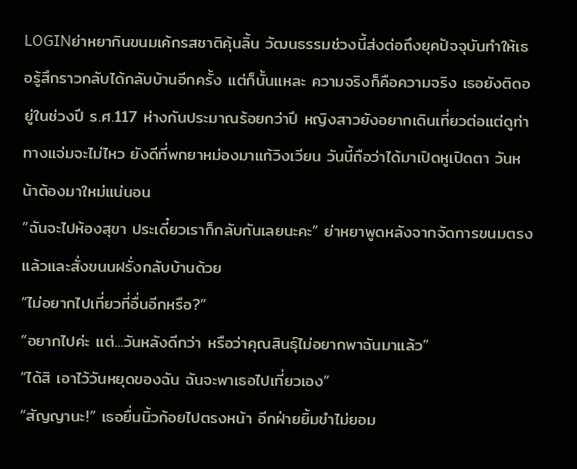LOGINย่าหยากินขนมเค้กรสชาติคุ้นลิ้น วัฒนธรรมช่วงนี้ส่งต่อถึงยุคปัจจุบันทำให้เธอรู้สึกราวกลับได้กลับบ้านอีกครั้ง แต่ก็นั้นแหละ ความจริงก็คือความจริง เธอยังติดอยู่ในช่วงปี ร.ศ.117 ห่างกันประมาณร้อยกว่าปี หญิงสาวยังอยากเดินเที่ยวต่อแต่ดูท่าทางแจ่มจะไม่ไหว ยังดีที่พกยาหม่องมาแก้วิงเวียน วันนี้ถือว่าได้มาเปิดหูเปิดตา วันหน้าต้องมาใหม่แน่นอน
“ฉันจะไปห้องสุขา ประเดี๋ยวเราก็กลับกันเลยนะคะ” ย่าหยาพูดหลังจากจัดการขนมตรงแล้วและสั่งขนนฝรั่งกลับบ้านด้วย
“ไม่อยากไปเที่ยวที่อื่นอีกหรือ?”
“อยากไปค่ะ แต่...วันหลังดีกว่า หรือว่าคุณสินธุ์ไม่อยากพาฉันมาแล้ว”
“ได้สิ เอาไว้วันหยุดของฉัน ฉันจะพาเธอไปเที่ยวเอง”
“สัญญานะ!” เธอยื่นนิ้วก้อยไปตรงหน้า อีกฝ่ายยิ้มขำไม่ยอม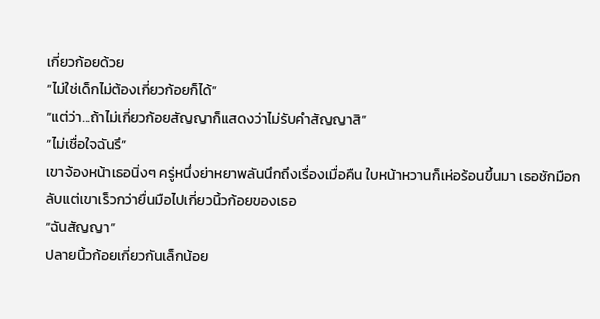เกี่ยวก้อยด้วย
“ไม่ใช่เด็กไม่ต้องเกี่ยวก้อยก็ได้”
“แต่ว่า...ถ้าไม่เกี่ยวก้อยสัญญาก็แสดงว่าไม่รับคำสัญญาสิ”
“ไม่เชื่อใจฉันรึ”
เขาจ้องหน้าเธอนิ่งๆ ครู่หนึ่งย่าหยาพลันนึกถึงเรื่องเมื่อคืน ใบหน้าหวานก็เห่อร้อนขึ้นมา เธอชักมือกลับแต่เขาเร็วกว่ายื่นมือไปเกี่ยวนิ้วก้อยของเธอ
“ฉันสัญญา”
ปลายนิ้วก้อยเกี่ยวกันเล็กน้อย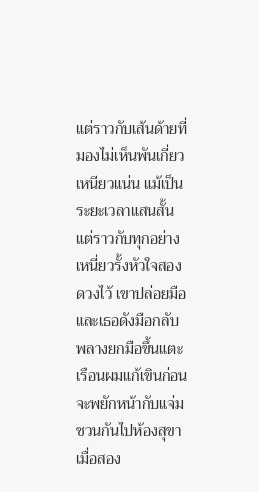แต่ราวกับเส้นด้ายที่มองไม่เห็นพันเกี่ยวเหนียวแน่น แม้เป็นระยะเวลาแสนสั้นแต่ราวกับทุกอย่างเหนี่ยวรั้งหัวใจสองดวงไว้ เขาปล่อยมือและเธอดังมือกลับพลางยกมือขึ้นแตะเรือนผมแก้เขินก่อนจะพยักหน้ากับแจ่มชวนกันไปห้องสุขา
เมื่อสอง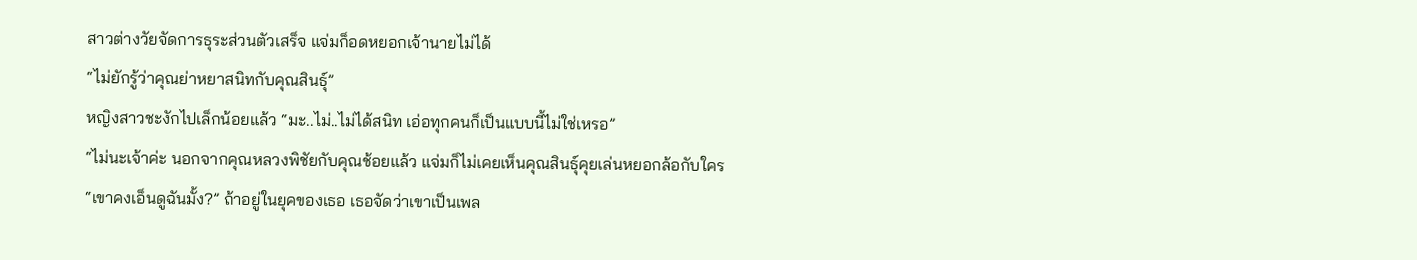สาวต่างวัยจัดการธุระส่วนตัวเสร็จ แจ่มก็อดหยอกเจ้านายไม่ได้
“ไม่ยักรู้ว่าคุณย่าหยาสนิทกับคุณสินธุ์”
หญิงสาวชะงักไปเล็กน้อยแล้ว “มะ..ไม่..ไม่ได้สนิท เอ่อทุกคนก็เป็นแบบนี้ไม่ใช่เหรอ”
“ไม่นะเจ้าค่ะ นอกจากคุณหลวงพิชัยกับคุณช้อยแล้ว แจ่มก็ไม่เคยเห็นคุณสินธุ์คุยเล่นหยอกล้อกับใคร
“เขาคงเอ็นดูฉันมั้ง?” ถ้าอยู่ในยุคของเธอ เธอจัดว่าเขาเป็นเพล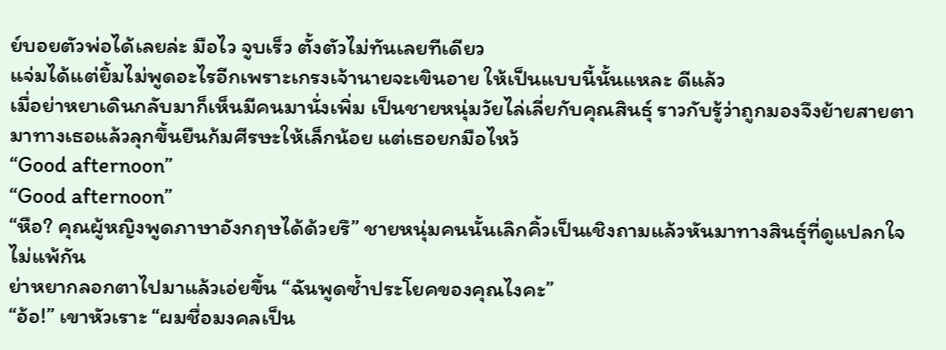ย์บอยตัวพ่อได้เลยล่ะ มือไว จูบเร็ว ตั้งตัวไม่ทันเลยทีเดียว
แจ่มได้แต่ยิ้มไม่พูดอะไรอีกเพราะเกรงเจ้านายจะเขินอาย ให้เป็นแบบนี้นั้นแหละ ดีแล้ว
เมื่อย่าหยาเดินกลับมาก็เห็นมีคนมานั่งเพิ่ม เป็นชายหนุ่มวัยไล่เลี่ยกับคุณสินธุ์ ราวกับรู้ว่าถูกมองจึงย้ายสายตามาทางเธอแล้วลุกขึ้นยืนก้มศีรษะให้เล็กน้อย แต่เธอยกมือไหว้
“Good afternoon”
“Good afternoon”
“หือ? คุณผู้หญิงพูดภาษาอังกฤษได้ด้วยรึ” ชายหนุ่มคนนั้นเลิกคิ้วเป็นเชิงถามแล้วหันมาทางสินธุ์ที่ดูแปลกใจไม่แพ้กัน
ย่าหยากลอกตาไปมาแล้วเอ่ยขึ้น “ฉันพูดซ้ำประโยคของคุณไงคะ”
“อ้อ!” เขาหัวเราะ “ผมชื่อมงคลเป็น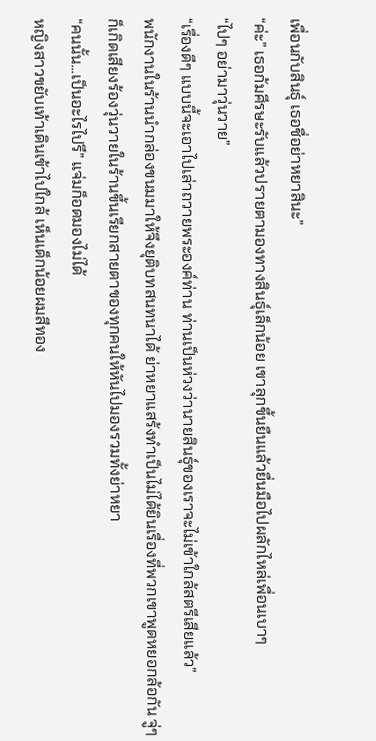เพื่อนกับสินธุ์ เธอชื่อย่าหยาสินะ”
“ค่ะ” เธอก้มศีรษะรับแล้วปรายตามองทางสินธุ์เล็กน้อย เขาลุกขึ้นยืนแล้วยื่นมือไปผลักไหล่เพื่อนเบาๆ
“ไปๆ อย่ามาวุ่นวาย”
“เรื่องดีๆ แบบนี้จะเอาไปเล่าถวายพระองค์ท่าน ท่านเป็นห่วงว่านายสินธุ์ของเราจะไม่เข้าใกล้สตรีเสียแล้ว”
พนักงานในร้านนำกล่องขนมมาให้จึงยุติบทสนทนาได้ ย่าหยาแสร้งทำเป็นไม่ได้ยินเรื่องที่พวกเขาพูดหยอกล้อกัน จู่ๆ ก็เกิดเสียงร้องวุ่นวายในร้านขึ้นเรียกสายตาของทุกคนให้หันไปมองรวมทั้งย่าหยา
“คนนั้น...เป็นอะไรไปรึ” แจ่มก็อดมองไม่ได้
หญิงสาวขยับเท้าเดินเข้าไปใกล้ เห็นเด็กน้อยผมสีทอง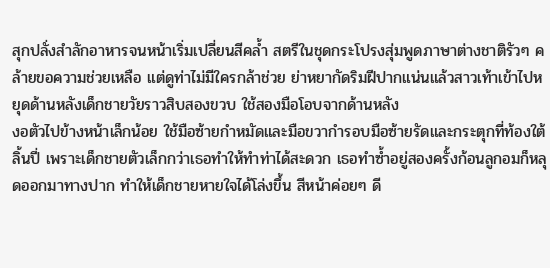สุกปลั่งสำลักอาหารจนหน้าเริ่มเปลี่ยนสีคล้ำ สตรีในชุดกระโปรงสุ่มพูดภาษาต่างชาติรัวๆ คล้ายขอความช่วยเหลือ แต่ดูท่าไม่มีใครกล้าช่วย ย่าหยากัดริมฝีปากแน่นแล้วสาวเท้าเข้าไปหยุดด้านหลังเด็กชายวัยราวสิบสองขวบ ใช้สองมือโอบจากด้านหลัง
งอตัวไปข้างหน้าเล็กน้อย ใช้มือซ้ายกำหมัดและมือขวากำรอบมือซ้ายรัดและกระตุกที่ท้องใต้ลิ้นปี่ เพราะเด็กชายตัวเล็กกว่าเธอทำให้ทำท่าได้สะดวก เธอทำซ้ำอยู่สองครั้งก้อนลูกอมก็หลุดออกมาทางปาก ทำให้เด็กชายหายใจได้โล่งขึ้น สีหน้าค่อยๆ ดี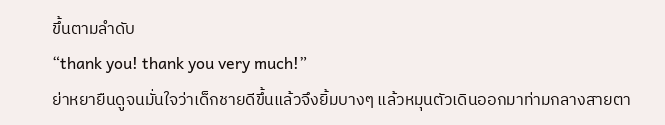ขึ้นตามลำดับ
“thank you! thank you very much!”
ย่าหยายืนดูจนมั่นใจว่าเด็กชายดีขึ้นแล้วจึงยิ้มบางๆ แล้วหมุนตัวเดินออกมาท่ามกลางสายตา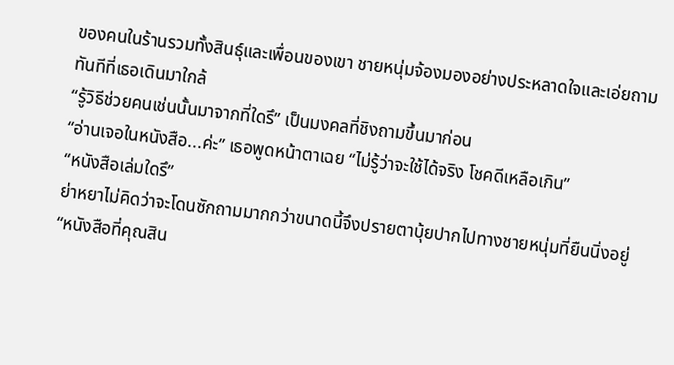ของคนในร้านรวมทั้งสินธุ์และเพื่อนของเขา ชายหนุ่มจ้องมองอย่างประหลาดใจและเอ่ยถามทันทีที่เธอเดินมาใกล้
“รู้วิธีช่วยคนเช่นนั้นมาจากที่ใดรึ” เป็นมงคลที่ชิงถามขึ้นมาก่อน
“อ่านเจอในหนังสือ...ค่ะ” เธอพูดหน้าตาเฉย “ไม่รู้ว่าจะใช้ได้จริง โชคดีเหลือเกิน”
“หนังสือเล่มใดรึ”
ย่าหยาไม่คิดว่าจะโดนซักถามมากกว่าขนาดนี้จึงปรายตาบุ้ยปากไปทางชายหนุ่มที่ยืนนิ่งอยู่
“หนังสือที่คุณสิน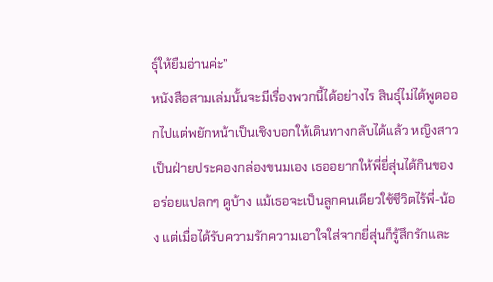ธุ์ให้ยืมอ่านค่ะ”
หนังสือสามเล่มนั้นจะมีเรื่องพวกนี้ได้อย่างไร สินธุ์ไม่ได้พูดออกไปแต่พยักหน้าเป็นเชิงบอกให้เดินทางกลับได้แล้ว หญิงสาวเป็นฝ่ายประคองกล่องขนมเอง เธออยากให้พี่ยี่สุ่นได้กินของอร่อยแปลกๆ ดูบ้าง แม้เธอจะเป็นลูกคนเดียวใช้ชีวิตไร้พี่-น้อง แต่เมื่อได้รับความรักความเอาใจใส่จากยี่สุ่นก็รู้สึกรักและ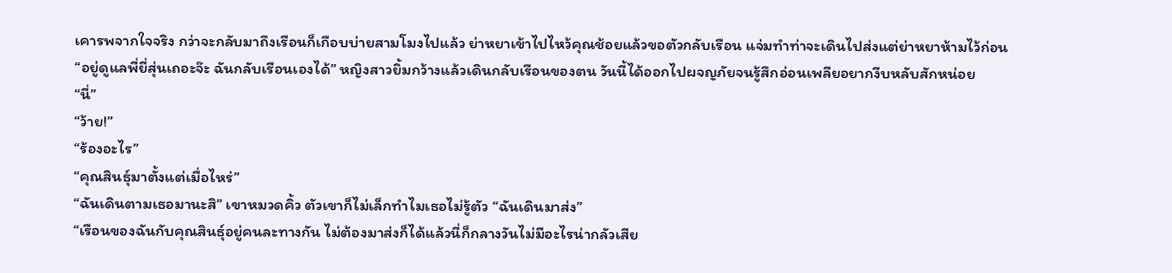เคารพจากใจจริง กว่าจะกลับมาถึงเรือนก็เกือบบ่ายสามโมงไปแล้ว ย่าหยาเข้าไปไหว้คุณช้อยแล้วขอตัวกลับเรือน แจ่มทำท่าจะเดินไปส่งแต่ย่าหยาห้ามไว้ก่อน
“อยู่ดูแลพี่ยี่สุ่นเถอะจ๊ะ ฉันกลับเรือนเองได้” หญิงสาวยิ้มกว้างแล้วเดินกลับเรือนของตน วันนี้ได้ออกไปผจญภัยจนรู้สึกอ่อนเพลียอยากงีบหลับสักหน่อย
“นี่”
“ว้าย!”
“ร้องอะไร”
“คุณสินธุ์มาตั้งแต่เมื่อไหร่”
“ฉันเดินตามเธอมานะสิ” เขาหมวดคิ้ว ตัวเขาก็ไม่เล็กทำไมเธอไม่รู้ตัว “ฉันเดินมาส่ง”
“เรือนของฉันกับคุณสินธุ์อยู่คนละทางกัน ไม่ต้องมาส่งก็ได้แล้วนี่ก็กลางวันไม่มีอะไรน่ากลัวเสีย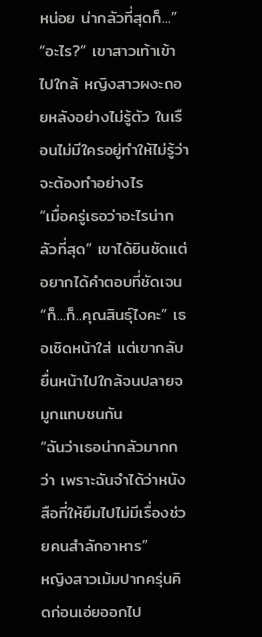หน่อย น่ากลัวที่สุดก็...”
“อะไร?” เขาสาวเท้าเข้าไปใกล้ หญิงสาวผงะถอยหลังอย่างไม่รู้ตัว ในเรือนไม่มีใครอยู่ทำให้ไม่รู้ว่าจะต้องทำอย่างไร
“เมื่อครู่เธอว่าอะไรน่ากลัวที่สุด” เขาได้ยินชัดแต่อยากได้คำตอบที่ชัดเจน
“ก็...ก็..คุณสินธุ์ไงคะ” เธอเชิดหน้าใส่ แต่เขากลับยื่นหน้าไปใกล้จนปลายจมูกแทบชนกัน
“ฉันว่าเธอน่ากลัวมากกว่า เพราะฉันจำได้ว่าหนังสือที่ให้ยืมไปไม่มีเรื่องช่วยคนสำลักอาหาร”
หญิงสาวเม้มปากครุ่นคิดก่อนเอ่ยออกไป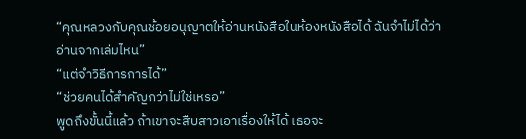“คุณหลวงกับคุณช้อยอนุญาตให้อ่านหนังสือในห้องหนังสือได้ ฉันจำไม่ได้ว่าอ่านจากเล่มไหน”
“แต่จำวิธีการการได้”
“ช่วยคนได้สำคัญกว่าไม่ใช่เหรอ”
พูดถึงขั้นนี้แล้ว ถ้าเขาจะสืบสาวเอาเรื่องให้ได้ เธอจะ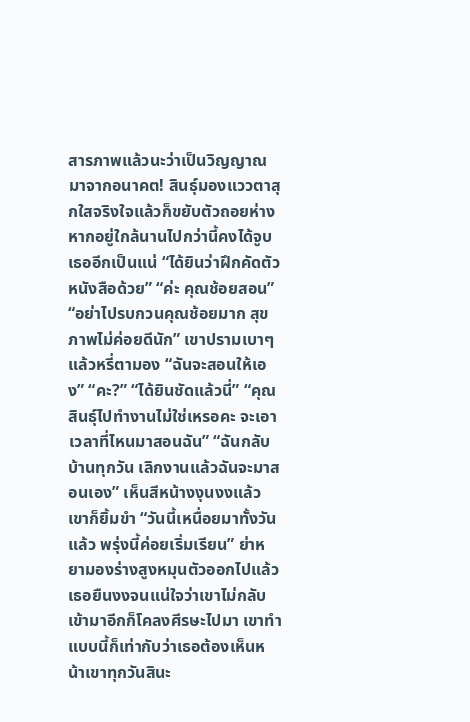สารภาพแล้วนะว่าเป็นวิญญาณมาจากอนาคต! สินธุ์มองแววตาสุกใสจริงใจแล้วก็ขยับตัวถอยห่าง หากอยู่ใกล้นานไปกว่านี้คงได้จูบเธออีกเป็นแน่ “ได้ยินว่าฝึกคัดตัวหนังสือด้วย” “ค่ะ คุณช้อยสอน” “อย่าไปรบกวนคุณช้อยมาก สุขภาพไม่ค่อยดีนัก” เขาปรามเบาๆ แล้วหรี่ตามอง “ฉันจะสอนให้เอง” “คะ?” “ได้ยินชัดแล้วนี่” “คุณสินธุ์ไปทำงานไม่ใช่เหรอคะ จะเอาเวลาที่ไหนมาสอนฉัน” “ฉันกลับบ้านทุกวัน เลิกงานแล้วฉันจะมาสอนเอง” เห็นสีหน้างงุนงงแล้วเขาก็ยิ้มขำ “วันนี้เหนื่อยมาทั้งวันแล้ว พรุ่งนี้ค่อยเริ่มเรียน” ย่าหยามองร่างสูงหมุนตัวออกไปแล้ว เธอยืนงงจนแน่ใจว่าเขาไม่กลับเข้ามาอีกก็โคลงศีรษะไปมา เขาทำแบบนี้ก็เท่ากับว่าเธอต้องเห็นหน้าเขาทุกวันสินะ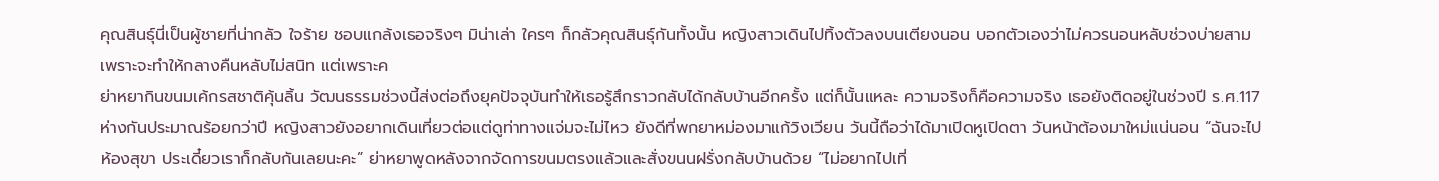คุณสินธุ์นี่เป็นผู้ชายที่น่ากลัว ใจร้าย ชอบแกล้งเธอจริงๆ มิน่าเล่า ใครๆ ก็กลัวคุณสินธุ์กันทั้งนั้น หญิงสาวเดินไปทิ้งตัวลงบนเตียงนอน บอกตัวเองว่าไม่ควรนอนหลับช่วงบ่ายสาม เพราะจะทำให้กลางคืนหลับไม่สนิท แต่เพราะค
ย่าหยากินขนมเค้กรสชาติคุ้นลิ้น วัฒนธรรมช่วงนี้ส่งต่อถึงยุคปัจจุบันทำให้เธอรู้สึกราวกลับได้กลับบ้านอีกครั้ง แต่ก็นั้นแหละ ความจริงก็คือความจริง เธอยังติดอยู่ในช่วงปี ร.ศ.117 ห่างกันประมาณร้อยกว่าปี หญิงสาวยังอยากเดินเที่ยวต่อแต่ดูท่าทางแจ่มจะไม่ไหว ยังดีที่พกยาหม่องมาแก้วิงเวียน วันนี้ถือว่าได้มาเปิดหูเปิดตา วันหน้าต้องมาใหม่แน่นอน “ฉันจะไปห้องสุขา ประเดี๋ยวเราก็กลับกันเลยนะคะ” ย่าหยาพูดหลังจากจัดการขนมตรงแล้วและสั่งขนนฝรั่งกลับบ้านด้วย “ไม่อยากไปเที่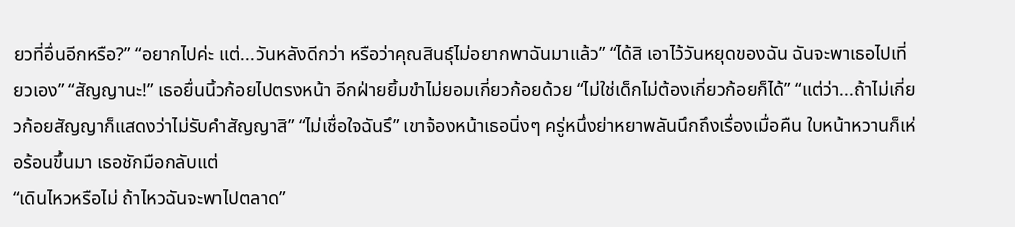ยวที่อื่นอีกหรือ?” “อยากไปค่ะ แต่...วันหลังดีกว่า หรือว่าคุณสินธุ์ไม่อยากพาฉันมาแล้ว” “ได้สิ เอาไว้วันหยุดของฉัน ฉันจะพาเธอไปเที่ยวเอง” “สัญญานะ!” เธอยื่นนิ้วก้อยไปตรงหน้า อีกฝ่ายยิ้มขำไม่ยอมเกี่ยวก้อยด้วย “ไม่ใช่เด็กไม่ต้องเกี่ยวก้อยก็ได้” “แต่ว่า...ถ้าไม่เกี่ยวก้อยสัญญาก็แสดงว่าไม่รับคำสัญญาสิ” “ไม่เชื่อใจฉันรึ” เขาจ้องหน้าเธอนิ่งๆ ครู่หนึ่งย่าหยาพลันนึกถึงเรื่องเมื่อคืน ใบหน้าหวานก็เห่อร้อนขึ้นมา เธอชักมือกลับแต่
“เดินไหวหรือไม่ ถ้าไหวฉันจะพาไปตลาด”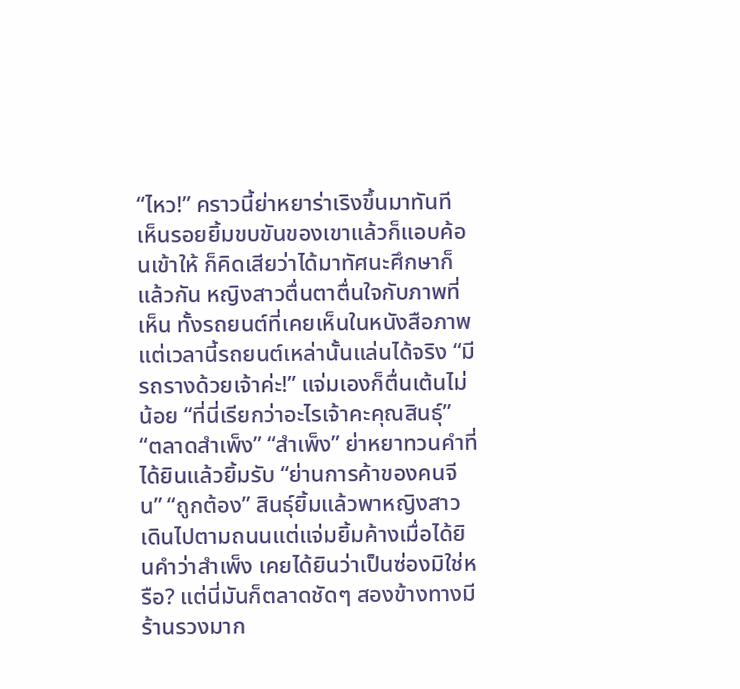“ไหว!” คราวนี้ย่าหยาร่าเริงขึ้นมาทันที เห็นรอยยิ้มขบขันของเขาแล้วก็แอบค้อนเข้าให้ ก็คิดเสียว่าได้มาทัศนะศึกษาก็แล้วกัน หญิงสาวตื่นตาตื่นใจกับภาพที่เห็น ทั้งรถยนต์ที่เคยเห็นในหนังสือภาพแต่เวลานี้รถยนต์เหล่านั้นแล่นได้จริง “มีรถรางด้วยเจ้าค่ะ!” แจ่มเองก็ตื่นเต้นไม่น้อย “ที่นี่เรียกว่าอะไรเจ้าคะคุณสินธุ์” “ตลาดสำเพ็ง” “สำเพ็ง” ย่าหยาทวนคำที่ได้ยินแล้วยิ้มรับ “ย่านการค้าของคนจีน” “ถูกต้อง” สินธุ์ยิ้มแล้วพาหญิงสาวเดินไปตามถนนแต่แจ่มยิ้มค้างเมื่อได้ยินคำว่าสำเพ็ง เคยได้ยินว่าเป็นซ่องมิใช่หรือ? แต่นี่มันก็ตลาดชัดๆ สองข้างทางมีร้านรวงมาก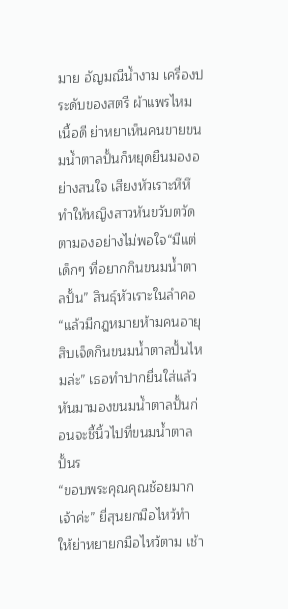มาย อัญมณีน้ำงาม เครื่องประดับของสตรี ผ้าแพรไหมเนื้อดี ย่าหยาเห็นคนขายขนมน้ำตาลปั้นก็หยุดยืนมองอย่างสนใจ เสียงหัวเราะหึหึทำให้หญิงสาวหันขวับตวัดตามองอย่างไม่พอใจ“มีแต่เด็กๆ ที่อยากกินขนมน้ำตาลปั้น” สินธุ์หัวเราะในลำคอ“แล้วมีกฎหมายห้ามคนอายุสิบเจ็ดกินขนมน้ำตาลปั้นไหมล่ะ” เธอทำปากยื่นใส่แล้วหันมามองขนมน้ำตาลปั้นก่อนจะชี้นิ้วไปที่ขนมน้ำตาลปั้นร
“ขอบพระคุณคุณช้อยมากเจ้าค่ะ” ยี่สุนยกมือไหว้ทำให้ย่าหยายกมือไหว้ตาม เช้า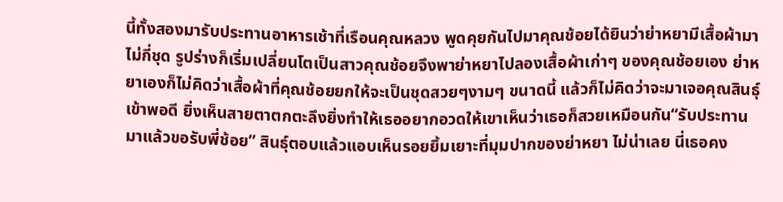นี้ทั้งสองมารับประทานอาหารเช้าที่เรือนคุณหลวง พูดคุยกันไปมาคุณช้อยได้ยินว่าย่าหยามีเสื้อผ้ามาไม่กี่ชุด รูปร่างก็เริ่มเปลี่ยนโตเป็นสาวคุณช้อยจึงพาย่าหยาไปลองเสื้อผ้าเก่าๆ ของคุณช้อยเอง ย่าหยาเองก็ไม่คิดว่าเสื้อผ้าที่คุณช้อยยกให้จะเป็นชุดสวยๆงามๆ ขนาดนี้ แล้วก็ไม่คิดว่าจะมาเจอคุณสินธุ์เข้าพอดี ยิ่งเห็นสายตาตกตะลึงยิ่งทำให้เธออยากอวดให้เขาเห็นว่าเธอก็สวยเหมือนกัน“รับประทานมาแล้วขอรับพี่ช้อย” สินธุ์ตอบแล้วแอบเห็นรอยยิ้มเยาะที่มุมปากของย่าหยา ไม่น่าเลย นี่เธอคง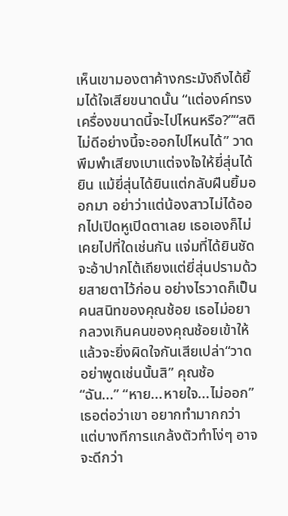เห็นเขามองตาค้างกระมังถึงได้ยิ้มได้ใจเสียขนาดนั้น “แต่องค์ทรงเครื่องขนาดนี้จะไปไหนหรือ?”“สติไม่ดีอย่างนี้จะออกไปไหนได้” วาดพึมพำเสียงเบาแต่จงใจให้ยี่สุ่นได้ยิน แม้ยี่สุ่นได้ยินแต่กลับฝืนยิ้มออกมา อย่าว่าแต่น้องสาวไม่ได้ออกไปเปิดหูเปิดตาเลย เธอเองก็ไม่เคยไปที่ใดเช่นกัน แจ่มที่ได้ยินชัดจะอ้าปากโต้เถียงแต่ยี่สุ่นปรามด้วยสายตาไว้ก่อน อย่างไรวาดก็เป็นคนสนิทของคุณช้อย เธอไม่อยากลวงเกินคนของคุณช้อยเข้าให้ แล้วจะยิ่งผิดใจกันเสียเปล่า“วาดอย่าพูดเช่นนั้นสิ” คุณช้อ
“ฉัน...” “หาย...หายใจ...ไม่ออก” เธอต่อว่าเขา อยากทำมากกว่า แต่บางทีการแกล้งตัวทำโง่ๆ อาจจะดีกว่า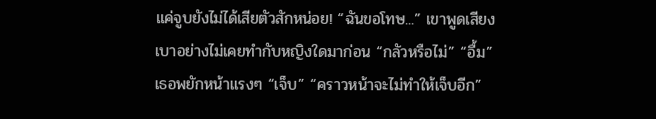แค่จูบยังไม่ได้เสียตัวสักหน่อย! “ฉันขอโทษ...” เขาพูดเสียงเบาอย่างไม่เคยทำกับหญิงใดมาก่อน “กลัวหรือไม่” “อื้ม” เธอพยักหน้าแรงๆ “เจ็บ” “คราวหน้าจะไม่ทำให้เจ็บอีก”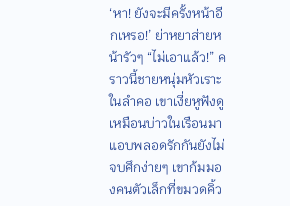‘หา! ยังจะมีครั้งหน้าอีกเหรอ!’ ย่าหยาส่ายหน้ารัวๆ “ไม่เอาแล้ว!” คราวนี้ชายหนุ่มหัวเราะในลำคอ เขาเงี่ยหูฟังดูเหมือนบ่าวในเรือนมาแอบพลอดรักกันยังไม่จบศึกง่ายๆ เขาก้มมองคนตัวเล็กที่ขมวดคิ้ว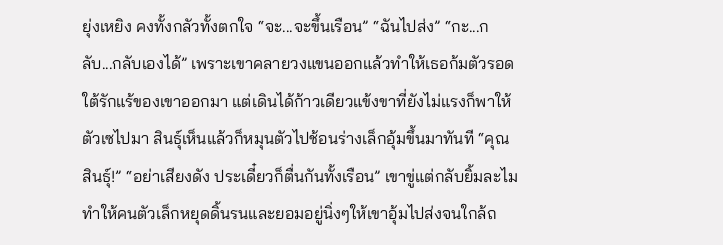ยุ่งเหยิง คงทั้งกลัวทั้งตกใจ “จะ...จะขึ้นเรือน” “ฉันไปส่ง” “กะ...กลับ...กลับเองได้” เพราะเขาคลายวงแขนออกแล้วทำให้เธอก้มตัวรอดใต้รักแร้ของเขาออกมา แต่เดินได้ก้าวเดียวแข้งขาที่ยังไม่แรงก็พาให้ตัวเซไปมา สินธุ์เห็นแล้วก็หมุนตัวไปช้อนร่างเล็กอุ้มขึ้นมาทันที “คุณสินธุ์!” “อย่าเสียงดัง ประเดี๋ยวก็ตื่นกันทั้งเรือน” เขาขู่แต่กลับยิ้มละไม ทำให้คนตัวเล็กหยุดดิ้นรนและยอมอยู่นิ่งๆให้เขาอุ้มไปส่งจนใกล้ถ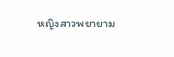หญิงสาวพยายาม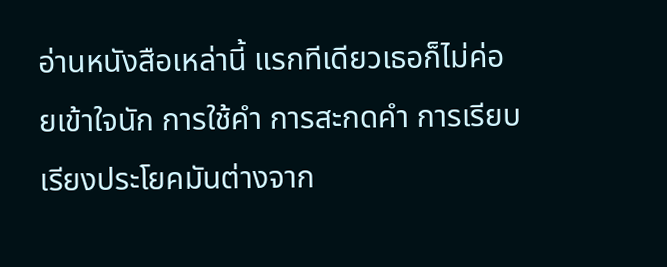อ่านหนังสือเหล่านี้ แรกทีเดียวเธอก็ไม่ค่อยเข้าใจนัก การใช้คำ การสะกดคำ การเรียบเรียงประโยคมันต่างจาก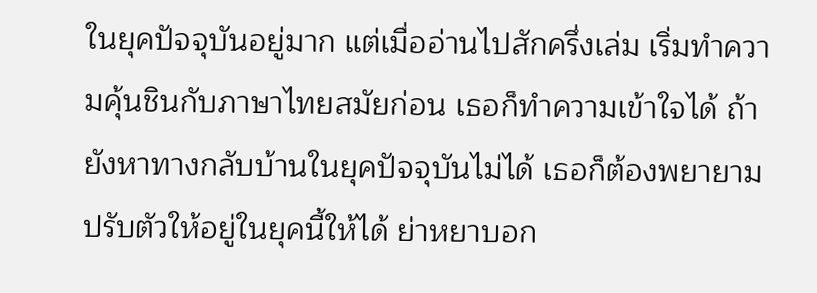ในยุคปัจจุบันอยู่มาก แต่เมื่ออ่านไปสักครึ่งเล่ม เริ่มทำความคุ้นชินกับภาษาไทยสมัยก่อน เธอก็ทำความเข้าใจได้ ถ้ายังหาทางกลับบ้านในยุคปัจจุบันไม่ได้ เธอก็ต้องพยายามปรับตัวให้อยู่ในยุคนี้ให้ได้ ย่าหยาบอก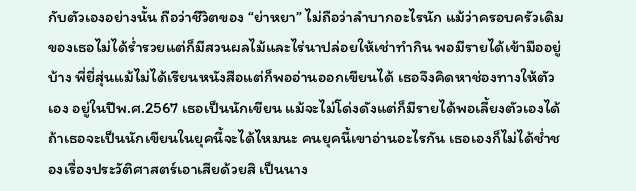กับตัวเองอย่างนั้น ถือว่าชีวิตของ “ย่าหยา” ไม่ถือว่าลำบากอะไรนัก แม้ว่าครอบครัวเดิมของเธอไม่ได้ร่ำรวยแต่ก็มีสวนผลไม้และไร่นาปล่อยให้เช่าทำกิน พอมีรายได้เข้ามืออยู่บ้าง พี่ยี่สุ่นแม้ไม่ได้เรียนหนังสือแต่ก็พออ่านออกเขียนได้ เธอจึงคิดหาช่องทางให้ตัวเอง อยู่ในปีพ.ศ.2567 เธอเป็นนักเขียน แม้จะไม่โด่งดังแต่ก็มีรายได้พอเลี้ยงตัวเองได้ ถ้าเธอจะเป็นนักเขียนในยุคนี้จะได้ไหมนะ คนยุคนี้เขาอ่านอะไรกัน เธอเองก็ไม่ได้ช่ำชองเรื่องประวัติศาสตร์เอาเสียด้วยสิ เป็นนาง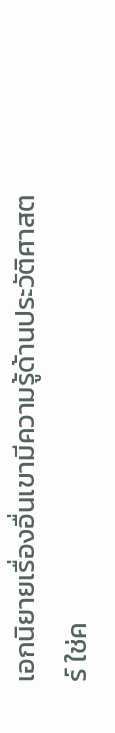เอกนิยายเรื่องอื่นเขามีความรู้ด้านประวัติศาสตร์ ใช่ค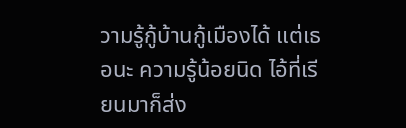วามรู้กู้บ้านกู้เมืองได้ แต่เธอนะ ความรู้น้อยนิด ไอ้ที่เรียนมาก็ส่ง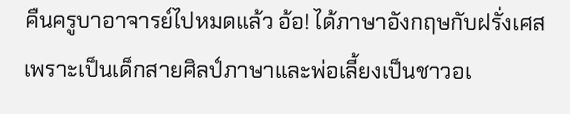คืนครูบาอาจารย์ไปหมดแล้ว อ้อ! ได้ภาษาอังกฤษกับฝรั่งเศสเพราะเป็นเด็กสายศิลป์ภาษาและพ่อเลี้ยงเป็นชาวอเ